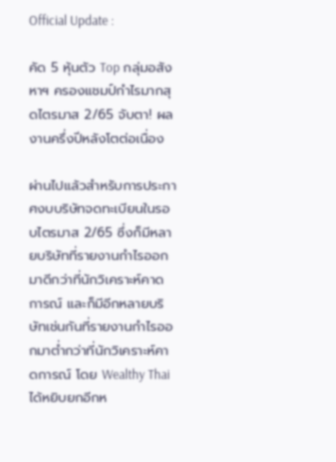Official Update :

คัด 5 หุ้นตัว Top กลุ่มอสังหาฯ ครองแชมป์กำไรมากสุดไตรมาส 2/65 จับตา! ผลงานครึ่งปีหลังโตต่อเนื่อง

ผ่านไปแล้วสำหรับการประกาศงบบริษัทจดทะเบียนในรอบไตรมาส 2/65 ซึ่งก็มีหลายบริษัทที่รายงานกำไรออกมาดีกว่าที่นักวิเคราะห์คาดการณ์ และก็มีอีกหลายบริษัทเช่นกันที่รายงานกำไรออกมาต่ำกว่าที่นักวิเคราะห์คาดการณ์ โดย Wealthy Thai ได้หยิบยกอีกห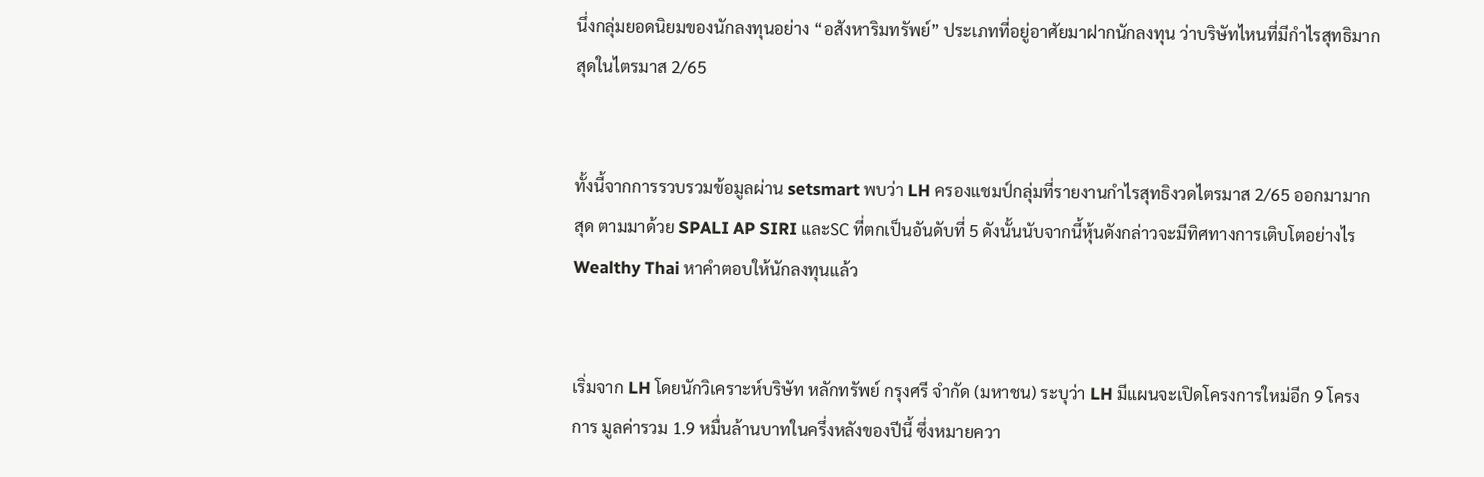นึ่งกลุ่มยอดนิยมของนักลงทุนอย่าง “อสังหาริมทรัพย์” ประเภทที่อยู่อาศัยมาฝากนักลงทุน ว่าบริษัทไหนที่มีกำไรสุทธิมากสุดในไตรมาส 2/65


ทั้งนี้จากการรวบรวมข้อมูลผ่าน setsmart พบว่า LH ครองแชมป์กลุ่มที่รายงานกำไรสุทธิงวดไตรมาส 2/65 ออกมามากสุด ตามมาด้วย SPALI AP SIRI และSC ที่ตกเป็นอันดับที่ 5 ดังนั้นนับจากนี้หุ้นดังกล่าวจะมีทิศทางการเติบโตอย่างไร Wealthy Thai หาคำตอบให้นักลงทุนแล้ว


เริ่มจาก LH โดยนักวิเคราะห์บริษัท หลักทรัพย์ กรุงศรี จำกัด (มหาชน) ระบุว่า LH มีแผนจะเปิดโครงการใหม่อีก 9 โครงการ มูลค่ารวม 1.9 หมื่นล้านบาทในครึ่งหลังของปีนี้ ซึ่งหมายควา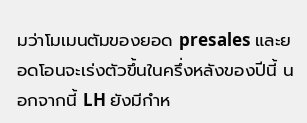มว่าโมเมนตัมของยอด presales และยอดโอนจะเร่งตัวขึ้นในครึ่งหลังของปีนี้ นอกจากนี้ LH ยังมีกำห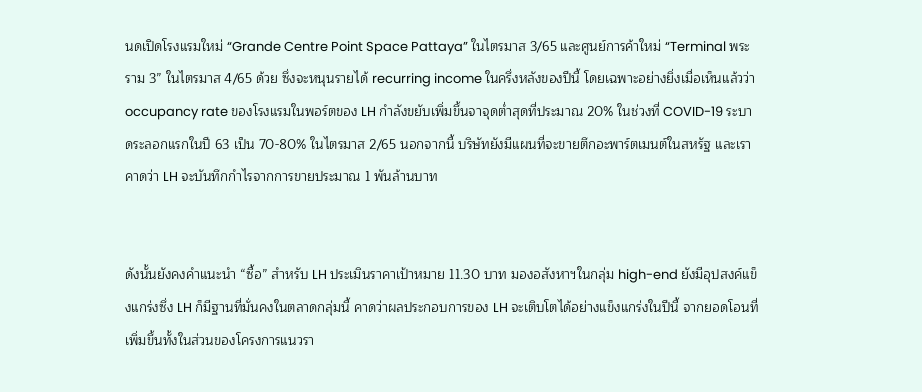นดเปิดโรงแรมใหม่ “Grande Centre Point Space Pattaya” ในไตรมาส 3/65 และศูนย์การค้าใหม่ “Terminal พระราม 3” ในไตรมาส 4/65 ด้วย ซึ่งจะหนุนรายได้ recurring income ในครึ่งหลังของปีนี้ โดยเฉพาะอย่างยิ่งเมื่อเห็นแล้วว่า occupancy rate ของโรงแรมในพอร์ตของ LH กำลังขยับเพิ่มขึ้นจาจุดต่ำสุดที่ประมาณ 20% ในช่วงที่ COVID-19 ระบาดระลอกแรกในปี 63 เป็น 70-80% ในไตรมาส 2/65 นอกจากนี้ บริษัทยังมีแผนที่จะขายตึกอะพาร์ตเมนต์ในสหรัฐ และเราคาดว่า LH จะบันทึกกำไรจากการขายประมาณ 1 พันล้านบาท


ดังนั้นยังคงคำแนะนำ “ซื้อ” สำหรับ LH ประเมินราคาเป้าหมาย 11.30 บาท มองอสังหาฯในกลุ่ม high-end ยังมีอุปสงค์แข็งแกร่งซึ่ง LH ก็มีฐานที่มั่นคงในตลาดกลุ่มนี้ คาดว่าผลประกอบการของ LH จะเติบโตได้อย่างแข็งแกร่งในปีนี้ จากยอดโอนที่เพิ่มขึ้นทั้งในส่วนของโครงการแนวรา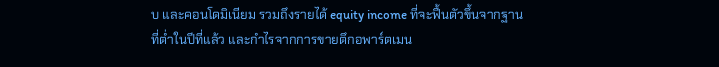บ และคอนโดมิเนียม รวมถึงรายได้ equity income ที่จะฟื้นตัวขึ้นจากฐานที่ต่ำในปีที่แล้ว และกำไรจากการขายตึกอพาร์ตเมน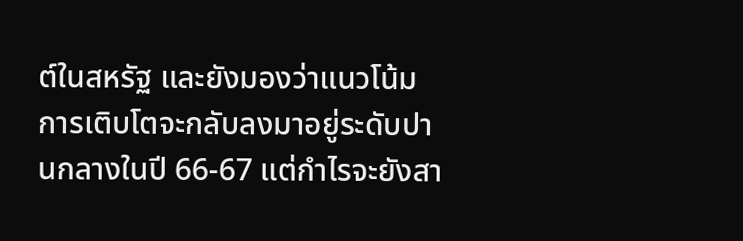ต์ในสหรัฐ และยังมองว่าแนวโน้มการเติบโตจะกลับลงมาอยู่ระดับปานกลางในปี 66-67 แต่กำไรจะยังสา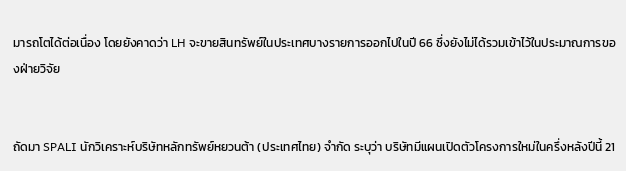มารถโตได้ต่อเนื่อง โดยยังคาดว่า LH จะขายสินทรัพย์ในประเทศบางรายการออกไปในปี 66 ซึ่งยังไม่ได้รวมเข้าไว้ในประมาณการของฝ่ายวิจัย


ถัดมา SPALI นักวิเคราะห์บริษัทหลักทรัพย์หยวนต้า (ประเทศไทย) จำกัด ระบุว่า บริษัทมีแผนเปิดตัวโครงการใหม่ในครึ่งหลังปีนี้ 21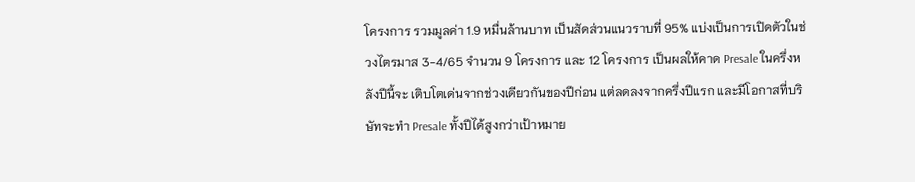โครงการ รวมมูลค่า 1.9 หมื่นล้านบาท เป็นสัดส่วนแนวราบที่ 95% แบ่งเป็นการเปิดตัวในช่วงไตรมาส 3-4/65 จำนวน 9 โครงการ และ 12 โครงการ เป็นผลให้คาด Presale ในครึ่งหลังปีนี้จะ เติบโตเด่นจากช่วงเดียวกันของปีก่อน แต่ลดลงจากครึ่งปีแรก และมีโอกาสที่บริษัทจะทำ Presale ทั้งปีได้สูงกว่าเป้าหมาย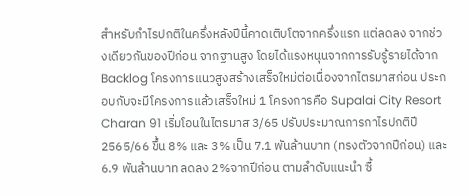สำหรับกำไรปกติในครึ่งหลังปีนี้คาดเติบโตจากครึ่งแรก แต่ลดลง จากช่วงเดียวกันของปีก่อน จากฐานสูง โดยได้แรงหนุนจากการรับรู้รายได้จาก Backlog โครงการแนวสูงสร้างเสร็จใหม่ต่อเนื่องจากไตรมาสก่อน ประกอบกับจะมีโครงการแล้วเสร็จใหม่ 1 โครงการคือ Supalai City Resort Charan 91 เริ่มโอนในไตรมาส 3/65 ปรับประมาณการกาไรปกติปี 2565/66 ขึ้น 8% และ 3% เป็น 7.1 พันล้านบาท (ทรงตัวจากปีก่อน) และ 6.9 พันล้านบาท ลดลง 2%จากปีก่อน ตามลำดับแนะนำ ซื้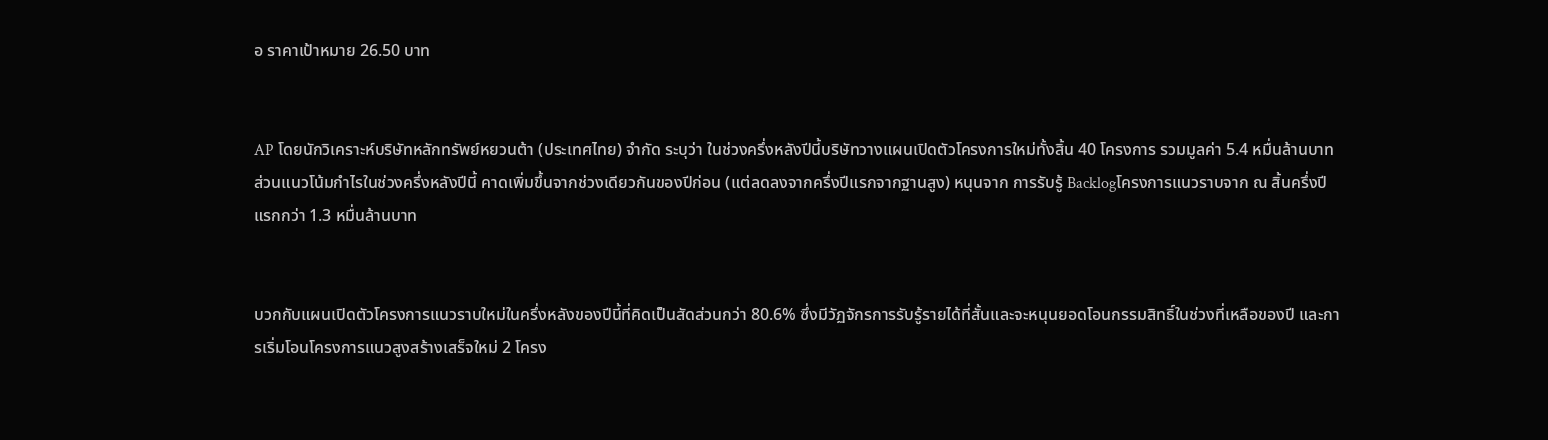อ ราคาเป้าหมาย 26.50 บาท


AP โดยนักวิเคราะห์บริษัทหลักทรัพย์หยวนต้า (ประเทศไทย) จำกัด ระบุว่า ในช่วงครึ่งหลังปีนี้บริษัทวางแผนเปิดตัวโครงการใหม่ทั้งสิ้น 40 โครงการ รวมมูลค่า 5.4 หมื่นล้านบาท ส่วนแนวโน้มกำไรในช่วงครึ่งหลังปีนี้ คาดเพิ่มขึ้นจากช่วงเดียวกันของปีก่อน (แต่ลดลงจากครึ่งปีแรกจากฐานสูง) หนุนจาก การรับรู้ Backlogโครงการแนวราบจาก ณ สิ้นครึ่งปีแรกกว่า 1.3 หมื่นล้านบาท


บวกกับแผนเปิดตัวโครงการแนวราบใหม่ในครึ่งหลังของปีนี้ที่คิดเป็นสัดส่วนกว่า 80.6% ซึ่งมีวัฏจักรการรับรู้รายได้ที่สั้นและจะหนุนยอดโอนกรรมสิทธิ์ในช่วงที่เหลือของปี และการเริ่มโอนโครงการแนวสูงสร้างเสร็จใหม่ 2 โครง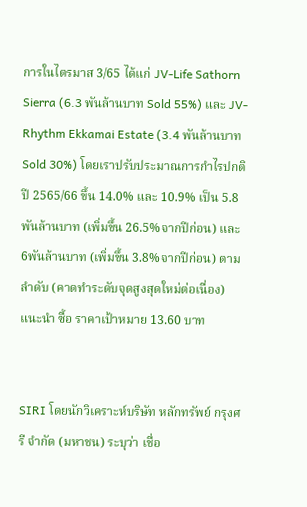การในไตรมาส 3/65 ได้แก่ JV-Life Sathorn Sierra (6.3 พันล้านบาท Sold 55%) และ JV-Rhythm Ekkamai Estate (3.4 พันล้านบาท Sold 30%) โดยเราปรับประมาณการกำไรปกติปี 2565/66 ขึ้น 14.0% และ 10.9% เป็น 5.8 พันล้านบาท (เพิ่มขึ้น 26.5%จากปีก่อน) และ 6พันล้านบาท (เพิ่มขึ้น 3.8%จากปีก่อน) ตามลำดับ (คาดทำระดับจุดสูงสุดใหม่ต่อเนื่อง) แนะนำ ซื้อ ราคาเป้าหมาย 13.60 บาท


SIRI โดยนักวิเคราะห์บริษัท หลักทรัพย์ กรุงศรี จำกัด (มหาชน) ระบุว่า เชื่อ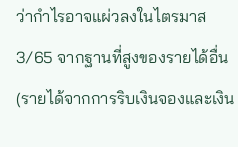ว่ากำไรอาจแผ่วลงในไตรมาส 3/65 จากฐานที่สูงของรายได้อื่น (รายได้จากการริบเงินจองและเงิน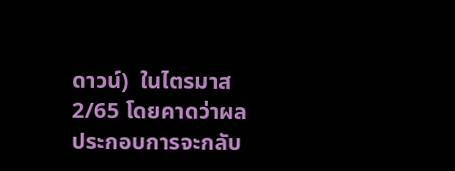ดาวน์)  ในไตรมาส 2/65 โดยคาดว่าผลประกอบการจะกลับ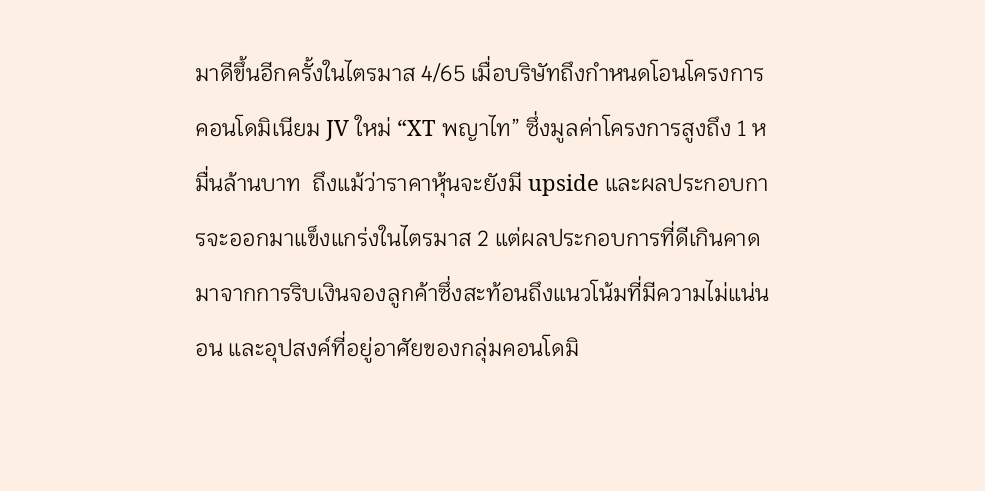มาดีขึ้นอีกครั้งในไตรมาส 4/65 เมื่อบริษัทถึงกำหนดโอนโครงการ  คอนโดมิเนียม JV ใหม่ “XT พญาไท” ซึ่งมูลค่าโครงการสูงถึง 1 หมื่นล้านบาท  ถึงแม้ว่าราคาหุ้นจะยังมี upside และผลประกอบการจะออกมาแข็งแกร่งในไตรมาส 2 แต่ผลประกอบการที่ดีเกินคาดมาจากการริบเงินจองลูกค้าซึ่งสะท้อนถึงแนวโน้มที่มีความไม่แน่นอน และอุปสงค์ที่อยู่อาศัยของกลุ่มคอนโดมิ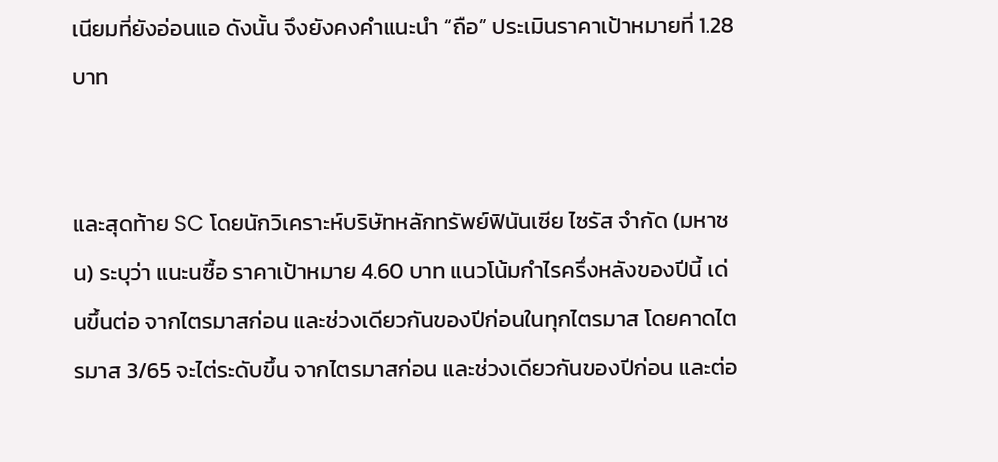เนียมที่ยังอ่อนแอ ดังนั้น จึงยังคงคำแนะนำ “ถือ” ประเมินราคาเป้าหมายที่ 1.28 บาท


และสุดท้าย SC โดยนักวิเคราะห์บริษัทหลักทรัพย์ฟินันเซีย ไซรัส จำกัด (มหาชน) ระบุว่า แนะนซื้อ ราคาเป้าหมาย 4.60 บาท แนวโน้มกำไรครึ่งหลังของปีนี้ เด่นขึ้นต่อ จากไตรมาสก่อน และช่วงเดียวกันของปีก่อนในทุกไตรมาส โดยคาดไตรมาส 3/65 จะไต่ระดับขึ้น จากไตรมาสก่อน และช่วงเดียวกันของปีก่อน และต่อ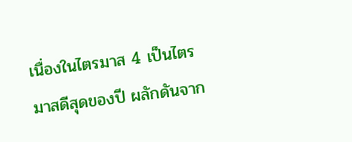เนื่องในไตรมาส 4 เป็นไตรมาสดีสุดของปี ผลักดันจาก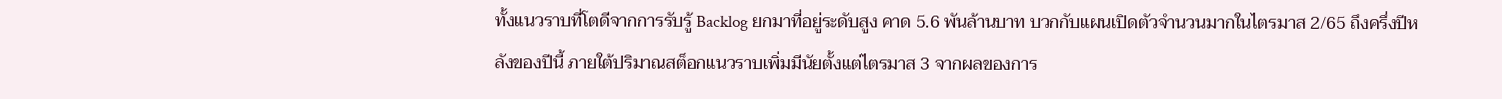ทั้งแนวราบที่โตดีจากการรับรู้ Backlog ยกมาที่อยู่ระดับสูง คาด 5.6 พันล้านบาท บวกกับแผนเปิดตัวจำนวนมากในไตรมาส 2/65 ถึงครึ่งปีหลังของปีนี้ ภายใต้ปริมาณสต็อกแนวราบเพิ่มมีนัยตั้งแต่ไตรมาส 3 จากผลของการ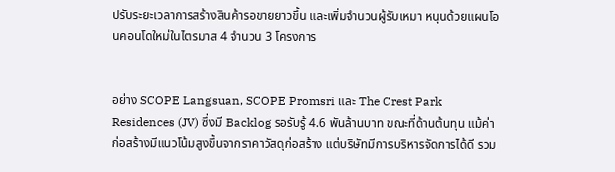ปรับระยะเวลาการสร้างสินค้ารอขายยาวขึ้น และเพิ่มจำนวนผู้รับเหมา หนุนด้วยแผนโอนคอนโดใหม่ในไตรมาส 4 จำนวน 3 โครงการ


อย่าง SCOPE Langsuan, SCOPE Promsri และ The Crest Park Residences (JV) ซึ่งมี Backlog รอรับรู้ 4.6 พันล้านบาท ขณะที่ด้านต้นทุน แม้ค่าก่อสร้างมีแนวโน้มสูงขึ้นจากราคาวัสดุก่อสร้าง แต่บริษัทมีการบริหารจัดการได้ดี รวม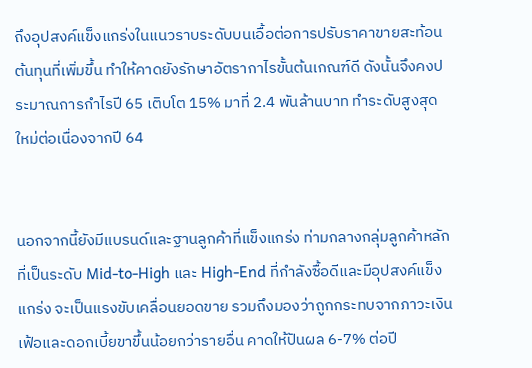ถึงอุปสงค์แข็งแกร่งในแนวราบระดับบนเอื้อต่อการปรับราคาขายสะท้อนต้นทุนที่เพิ่มขึ้น ทำให้คาดยังรักษาอัตรากาไรขั้นต้นเกณฑ์ดี ดังนั้นจึงคงประมาณการกำไรปี 65 เติบโต 15% มาที่ 2.4 พันล้านบาท ทำระดับสูงสุดใหม่ต่อเนื่องจากปี 64


นอกจากนี้ยังมีแบรนด์และฐานลูกค้าที่แข็งแกร่ง ท่ามกลางกลุ่มลูกค้าหลักที่เป็นระดับ Mid-to-High และ High-End ที่กำลังซื้อดีและมีอุปสงค์แข็งแกร่ง จะเป็นแรงขับเคลื่อนยอดขาย รวมถึงมองว่าถูกกระทบจากภาวะเงินเฟ้อและดอกเบี้ยขาขึ้นน้อยกว่ารายอื่น คาดให้ปันผล 6-7% ต่อปี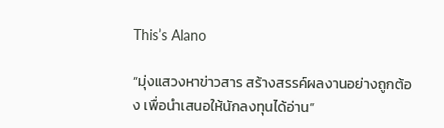This’s Alano

“มุ่งแสวงหาข่าวสาร สร้างสรรค์ผลงานอย่างถูกต้อง เพื่อนำเสนอให้นักลงทุนได้อ่าน”